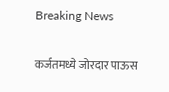Breaking News

कर्जतमध्ये जोरदार पाऊस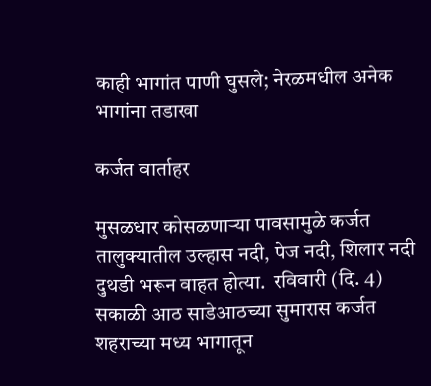काही भागांत पाणी घुसले; नेरळमधील अनेक भागांना तडाखा

कर्जत वार्ताहर

मुसळधार कोसळणार्‍या पावसामुळे कर्जत तालुक्यातील उल्हास नदी, पेज नदी, शिलार नदी दुथडी भरून वाहत होत्या.  रविवारी (दि. 4) सकाळी आठ साडेआठच्या सुमारास कर्जत शहराच्या मध्य भागातून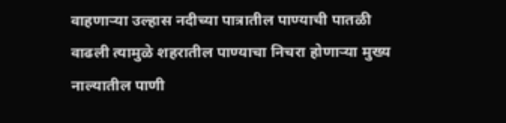वाहणार्‍या उल्हास नदीच्या पात्रातील पाण्याची पातळी वाढली त्यामुळे शहरातील पाण्याचा निचरा होणार्‍या मुख्य नाल्यातील पाणी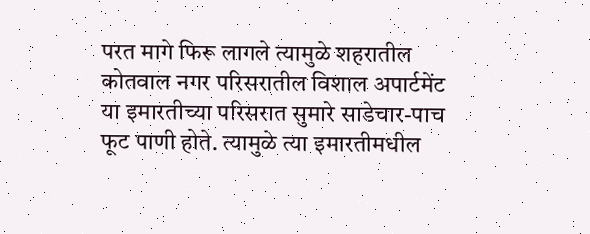परत मागे फिरू लागले त्यामुळे शहरातील कोतवाल नगर परिसरातील विशाल अपार्टमेंट या इमारतीच्या परिसरात सुमारे साडेचार-पाच फूट पाणी होते. त्यामुळे त्या इमारतीमधील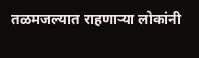तळमजल्यात राहणार्‍या लोकांनी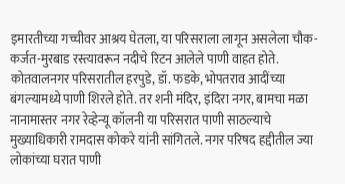इमारतीच्या गच्चीवर आश्रय घेतला, या परिसराला लागून असलेला चौक-कर्जत-मुरबाड रस्त्यावरून नदीचे रिटन आलेले पाणी वाहत होते. कोतवालनगर परिसरातील हरपुडे, डॉ. फडके, भोपतराव आदींच्या बंगल्यामध्ये पाणी शिरले होते. तर शनी मंदिर, इंदिरा नगर, बामचा मळा नानामास्तर नगर रेव्हेन्यू कॉलनी या परिसरात पाणी साठल्याचे मुख्याधिकारी रामदास कोकरे यांनी सांगितले. नगर परिषद हद्दीतील ज्या लोकांच्या घरात पाणी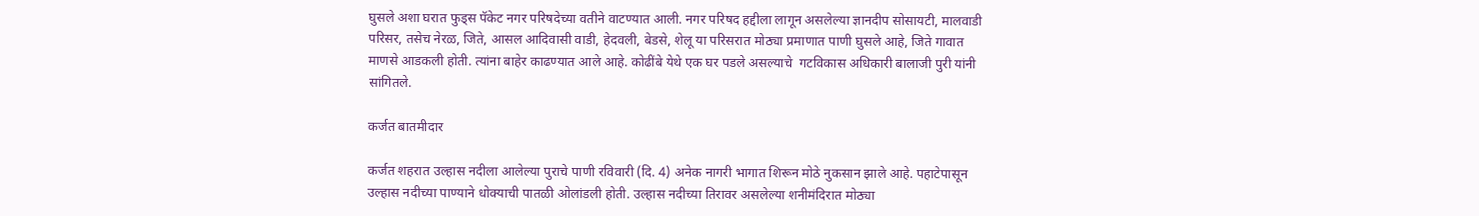घुसले अशा घरात फुड्स पॅकेट नगर परिषदेच्या वतीने वाटण्यात आली. नगर परिषद हद्दीला लागून असलेल्या ज्ञानदीप सोसायटी, मालवाडी परिसर, तसेच नेरळ, जिते, आसल आदिवासी वाडी, हेदवली, बेडसे, शेलू या परिसरात मोठ्या प्रमाणात पाणी घुसले आहे, जिते गावात माणसे आडकली होती. त्यांना बाहेर काढण्यात आले आहे. कोढींबे येथे एक घर पडले असल्याचे  गटविकास अधिकारी बालाजी पुरी यांनी सांगितले.

कर्जत बातमीदार

कर्जत शहरात उल्हास नदीला आलेल्या पुराचे पाणी रविवारी (दि. 4) अनेक नागरी भागात शिरून मोठे नुकसान झाले आहे. पहाटेपासून उल्हास नदीच्या पाण्याने धोक्याची पातळी ओलांडली होती. उल्हास नदीच्या तिरावर असलेल्या शनीमंदिरात मोठ्या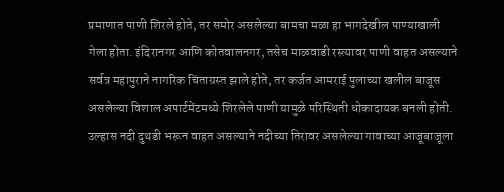प्रमाणात पाणी शिरले होते, तर समोर असलेल्या बामचा मळा हा भागदेखील पाण्याखाली गेला होता. इंदिरानगर आणि कोतवालनगर, तसेच माळवाडी रस्त्यावर पाणी वाहत असल्याने सर्वत्र महापुराने नागरिक चिंताग्रस्त झाले होते, तर कर्जत आमराई पुलाच्या खलील बाजूस असलेल्या विशाल अपार्टमेंटमध्ये शिरलेले पाणी यामुळे परिस्थिती धोकादायक बनली होती. उल्हास नदी दुथडी भरून वाहत असल्याने नदीच्या तिरावर असलेल्या गावाच्या आजूबाजूला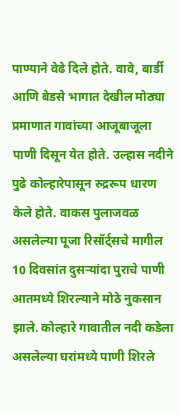पाण्याने वेढे दिले होते. वावे, बार्डी आणि बेडसे भागात देखील मोठ्या प्रमाणात गावांच्या आजूबाजूला पाणी दिसून येत होते. उल्हास नदीने पुढे कोल्हारेपासून रुद्ररूप धारण केले होते. वाकस पुलाजवळ असलेल्या पूजा रिसॉर्ट्सचे मागील 10 दिवसांत दुसर्‍यांदा पुराचे पाणी आतमध्ये शिरल्याने मोठे नुकसान झाले. कोल्हारे गावातील नदी कडेला असलेल्या घरांमध्ये पाणी शिरले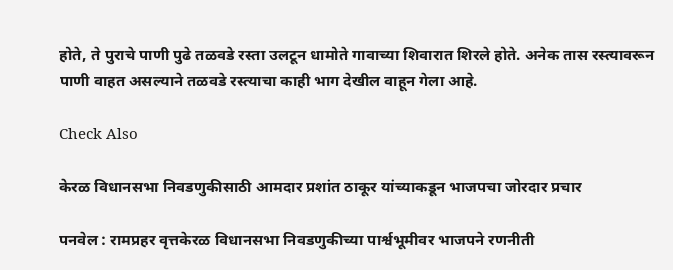होते, ते पुराचे पाणी पुढे तळवडे रस्ता उलटून धामोते गावाच्या शिवारात शिरले होते. अनेक तास रस्त्यावरून पाणी वाहत असल्याने तळवडे रस्त्याचा काही भाग देखील वाहून गेला आहे.

Check Also

केरळ विधानसभा निवडणुकीसाठी आमदार प्रशांत ठाकूर यांच्याकडून भाजपचा जोरदार प्रचार

पनवेल : रामप्रहर वृत्तकेरळ विधानसभा निवडणुकीच्या पार्श्वभूमीवर भाजपने रणनीती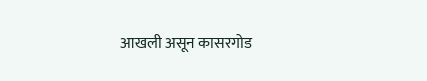आखली असून कासरगोड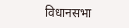विधानसभा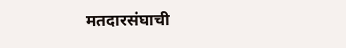मतदारसंघाची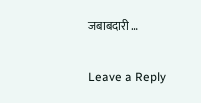जबाबदारी …

Leave a Reply